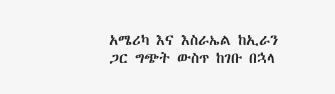አሜሪካ እና እስራኤል ከኢራን ጋር ግጭት ውስጥ ከገቡ በኋላ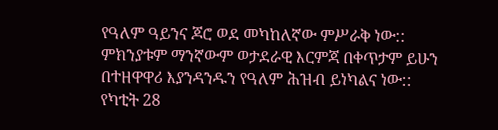የዓለም ዓይንና ጆሮ ወደ መካከለኛው ምሥራቅ ነው:: ምክንያቱም ማንኛውም ወታደራዊ እርምጃ በቀጥታም ይሁን በተዘዋዋሪ እያንዳንዱን የዓለም ሕዝብ ይነካልና ነው::
የካቲት 28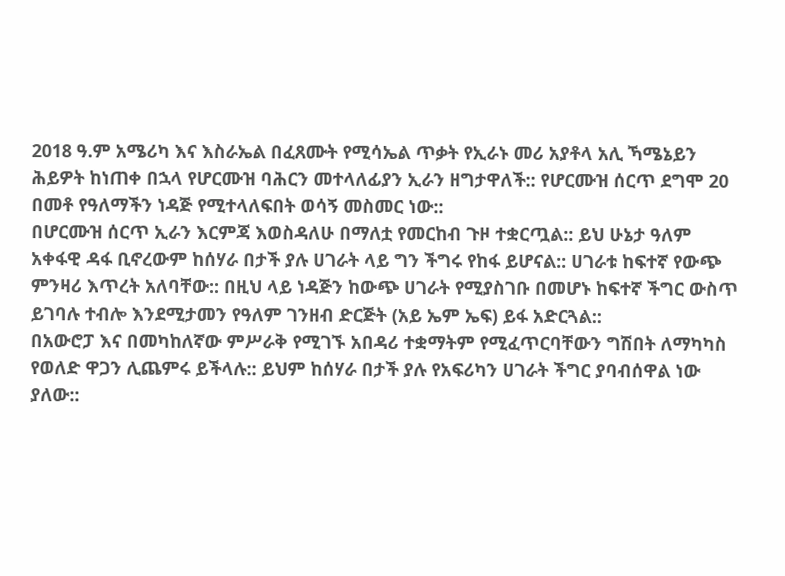2018 ዓ.ም አሜሪካ እና እስራኤል በፈጸሙት የሚሳኤል ጥቃት የኢራኑ መሪ አያቶላ አሊ ኻሜኔይን ሕይዎት ከነጠቀ በኋላ የሆርሙዝ ባሕርን መተላለፊያን ኢራን ዘግታዋለች:: የሆርሙዝ ሰርጥ ደግሞ 20 በመቶ የዓለማችን ነዳጅ የሚተላለፍበት ወሳኝ መስመር ነው::
በሆርሙዝ ሰርጥ ኢራን እርምጃ እወስዳለሁ በማለቷ የመርከብ ጉዞ ተቋርጧል:: ይህ ሁኔታ ዓለም አቀፋዊ ዳፋ ቢኖረውም ከሰሃራ በታች ያሉ ሀገራት ላይ ግን ችግሩ የከፋ ይሆናል:: ሀገራቱ ከፍተኛ የውጭ ምንዛሪ እጥረት አለባቸው:: በዚህ ላይ ነዳጅን ከውጭ ሀገራት የሚያስገቡ በመሆኑ ከፍተኛ ችግር ውስጥ ይገባሉ ተብሎ እንደሚታመን የዓለም ገንዘብ ድርጅት (አይ ኤም ኤፍ) ይፋ አድርጓል::
በአውሮፓ እና በመካከለኛው ምሥራቅ የሚገኙ አበዳሪ ተቋማትም የሚፈጥርባቸውን ግሽበት ለማካካስ የወለድ ዋጋን ሊጨምሩ ይችላሉ:: ይህም ከሰሃራ በታች ያሉ የአፍሪካን ሀገራት ችግር ያባብሰዋል ነው ያለው::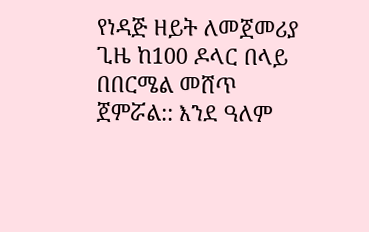የነዳጅ ዘይት ለመጀመሪያ ጊዜ ከ100 ዶላር በላይ በበርሜል መሸጥ ጀምሯል:: እንደ ዓለም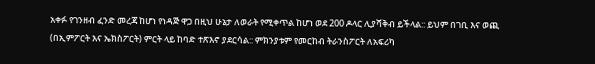አቀፉ የገንዘብ ፈንድ መረጃ ከሆነ የነዳጅ ዋጋ በዚህ ሁኔታ ለወራት የሚቀጥል ከሆነ ወደ 200 ዶላር ሊያሻቅብ ይችላል:: ይህም በገቢ እና ወጪ (በኢምፖርት እና ኤክስፖርት) ምርት ላይ ከባድ ተጽእኖ ያደርሳል:: ምክንያቱም የመርከብ ትራንስፖርት ለአፍሪካ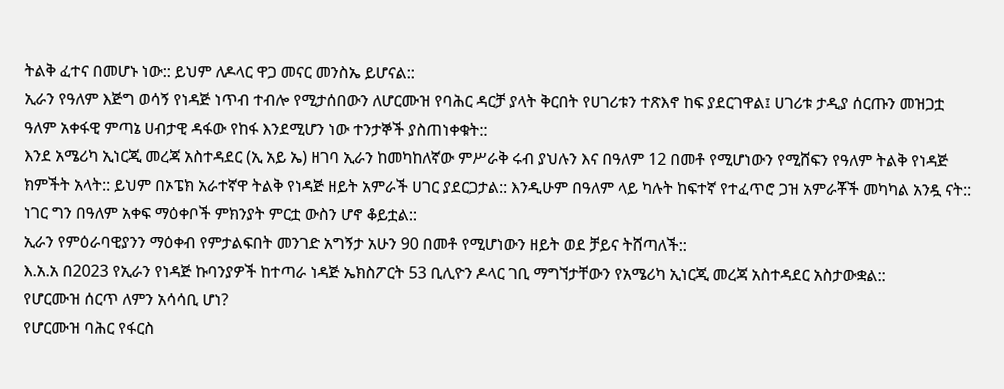ትልቅ ፈተና በመሆኑ ነው:: ይህም ለዶላር ዋጋ መናር መንስኤ ይሆናል::
ኢራን የዓለም እጅግ ወሳኝ የነዳጅ ነጥብ ተብሎ የሚታሰበውን ለሆርሙዝ የባሕር ዳርቻ ያላት ቅርበት የሀገሪቱን ተጽእኖ ከፍ ያደርገዋል፤ ሀገሪቱ ታዲያ ሰርጡን መዝጋቷ ዓለም አቀፋዊ ምጣኔ ሀብታዊ ዳፋው የከፋ እንደሚሆን ነው ተንታኞች ያስጠነቀቁት::
እንደ አሜሪካ ኢነርጂ መረጃ አስተዳደር (ኢ አይ ኤ) ዘገባ ኢራን ከመካከለኛው ምሥራቅ ሩብ ያህሉን እና በዓለም 12 በመቶ የሚሆነውን የሚሸፍን የዓለም ትልቅ የነዳጅ ክምችት አላት:: ይህም በኦፔክ አራተኛዋ ትልቅ የነዳጅ ዘይት አምራች ሀገር ያደርጋታል:: እንዲሁም በዓለም ላይ ካሉት ከፍተኛ የተፈጥሮ ጋዝ አምራቾች መካካል አንዷ ናት:: ነገር ግን በዓለም አቀፍ ማዕቀቦች ምክንያት ምርቷ ውስን ሆኖ ቆይቷል::
ኢራን የምዕራባዊያንን ማዕቀብ የምታልፍበት መንገድ አግኝታ አሁን 90 በመቶ የሚሆነውን ዘይት ወደ ቻይና ትሸጣለች::
እ.አ.አ በ2023 የኢራን የነዳጅ ኩባንያዎች ከተጣራ ነዳጅ ኤክስፖርት 53 ቢሊዮን ዶላር ገቢ ማግኘታቸውን የአሜሪካ ኢነርጂ መረጃ አስተዳደር አስታውቋል::
የሆርሙዝ ሰርጥ ለምን አሳሳቢ ሆነ?
የሆርሙዝ ባሕር የፋርስ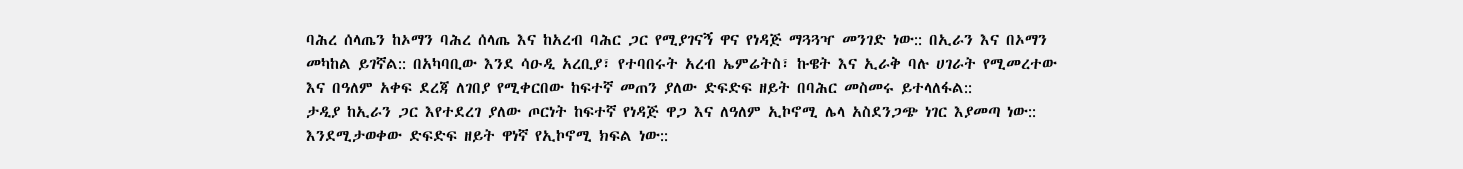ባሕረ ሰላጤን ከኦማን ባሕረ ሰላጤ እና ከአረብ ባሕር ጋር የሚያገናኝ ዋና የነዳጅ ማጓጓዣ መንገድ ነው:: በኢራን እና በኦማን መካከል ይገኛል:: በአካባቢው እንደ ሳዑዲ አረቢያ፣ የተባበሩት አረብ ኤምሬትስ፣ ኩዌት እና ኢራቅ ባሉ ሀገራት የሚመረተው እና በዓለም አቀፍ ደረጃ ለገበያ የሚቀርበው ከፍተኛ መጠን ያለው ድፍድፍ ዘይት በባሕር መስመሩ ይተላለፋል::
ታዲያ ከኢራን ጋር እየተደረገ ያለው ጦርነት ከፍተኛ የነዳጅ ዋጋ እና ለዓለም ኢኮኖሚ ሌላ አስደንጋጭ ነገር እያመጣ ነው:: እንደሚታወቀው ድፍድፍ ዘይት ዋነኛ የኢኮኖሚ ክፍል ነው::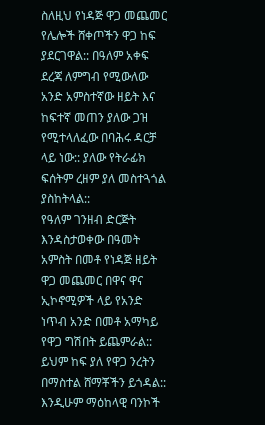ስለዚህ የነዳጅ ዋጋ መጨመር የሌሎች ሸቀጦችን ዋጋ ከፍ ያደርገዋል:: በዓለም አቀፍ ደረጃ ለምግብ የሚውለው አንድ አምስተኛው ዘይት እና ከፍተኛ መጠን ያለው ጋዝ የሚተላለፈው በባሕሩ ዳርቻ ላይ ነው:: ያለው የትራፊክ ፍሰትም ረዘም ያለ መስተጓጎል ያስከትላል::
የዓለም ገንዘብ ድርጅት እንዳስታወቀው በዓመት አምስት በመቶ የነዳጅ ዘይት ዋጋ መጨመር በዋና ዋና ኢኮኖሚዎች ላይ የአንድ ነጥብ አንድ በመቶ አማካይ የዋጋ ግሽበት ይጨምራል:: ይህም ከፍ ያለ የዋጋ ንረትን በማስተል ሸማቾችን ይጎዳል:: እንዲሁም ማዕከላዊ ባንኮች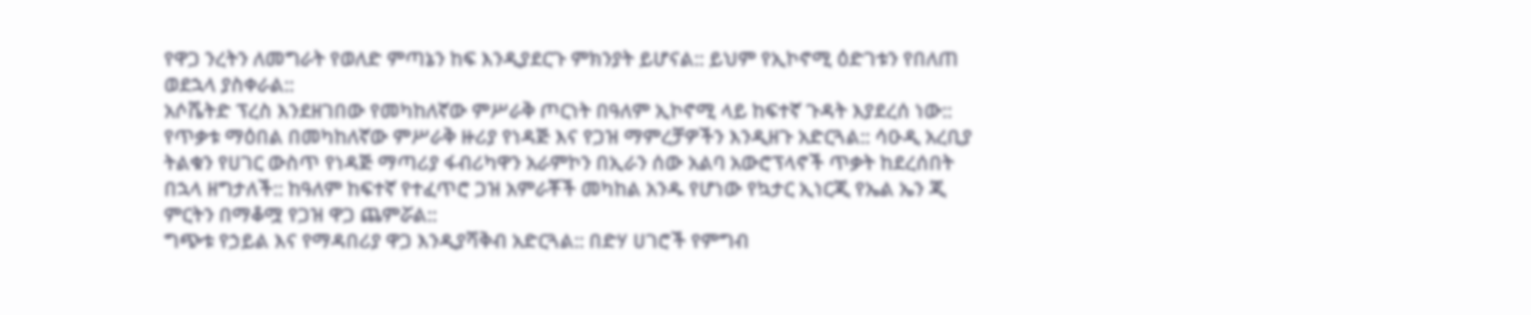የዋጋ ንረትን ለመግራት የወለድ ምጣኔን ከፍ እንዲያደርጉ ምክንያት ይሆናል:: ይህም የኢኮኖሚ ዕድገቱን የበለጠ ወደኋላ ያስቀራል::
አሶሼትድ ፕረስ እንደዘገበው የመካከለኛው ምሥራቅ ጦርነት በዓለም ኢኮኖሚ ላይ ከፍተኛ ጉዳት እያደረሰ ነው:: የጥቃቱ ማዕበል በመካከለኛው ምሥራቅ ዙሪያ የነዳጅ እና የጋዝ ማምረቻዎችን እንዲዘጉ አድርጓል:: ሳዑዲ አረቢያ ትልቁን የሀገር ውስጥ የነዳጅ ማጣሪያ ፋብሪካዋን አራምኮን በኢራን ሰው አልባ አውሮፕላኖች ጥቃት ከደረሰበት በኋላ ዘግታለች:: ከዓለም ከፍተኛ የተፈጥሮ ጋዝ አምራቾች መካከል አንዱ የሆነው የኳታር ኢነርጂ የኤል ኤን ጂ ምርትን በማቆሟ የጋዝ ዋጋ ጨምሯል::
ግጭቱ የኃይል እና የማዳበሪያ ዋጋ እንዲያሻቅብ አድርጓል:: በድሃ ሀገሮች የምግብ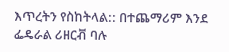እጥረትን የስከትላል:: በተጨማሪም እንደ ፌዴራል ሪዘርቭ ባሉ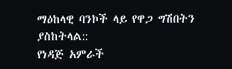ማዕከላዊ ባንኮች ላይ የዋጋ ግሽበትን ያስከትላል::
የነዳጅ አምራች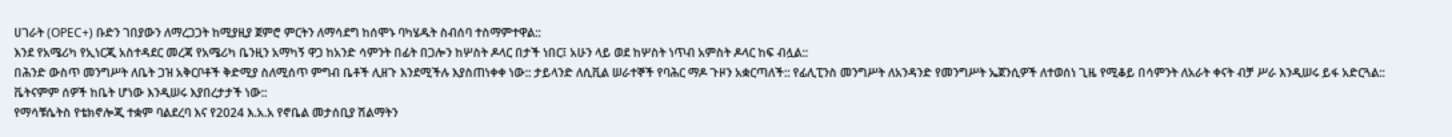ሀገራት (OPEC+) ቡድን ገበያውን ለማረጋጋት ከሚያዚያ ጀምሮ ምርትን ለማሳደግ ከሰሞኑ ባካሄዱት ስብሰባ ተስማምተዋል::
እንደ የአሜሪካ የኢነርጂ አስተዳደር መረጃ የአሜሪካ ቤንዚን አማካኝ ዋጋ ከአንድ ሳምንት በፊት በጋሎን ከሦስት ዶላር በታች ነበር፤ አሁን ላይ ወደ ከሦስት ነጥብ አምስት ዶላር ከፍ ብሏል::
በሕንድ ውስጥ መንግሥት ለቤት ጋዝ አቅርቦቶች ቅድሚያ ስለሚሰጥ ምግብ ቤቶች ሊዘጉ እንደሚችሉ እያስጠነቀቀ ነው:: ታይላንድ ለሲቪል ሠራተኞች የባሕር ማዶ ጉዞን አቋርጣለች:: የፊሊፒንስ መንግሥት ለአንዳንድ የመንግሥት ኤጀንሲዎች ለተወሰነ ጊዜ የሚቆይ በሳምንት ለአራት ቀናት ብቻ ሥራ እንዲሠሩ ይፋ አድርጓል:: ቬትናምም ሰዎች ከቤት ሆነው እንዲሠሩ እያበረታታች ነው::
የማሳቹሴትስ የቴክኖሎጂ ተቋም ባልደረባ እና የ2024 እ.አ.አ የኖቤል መታሰቢያ ሽልማትን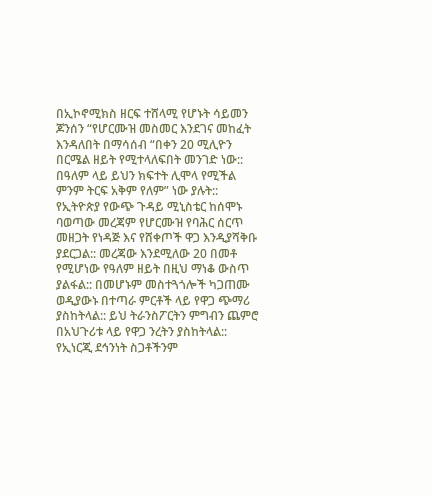በኢኮኖሚክስ ዘርፍ ተሸላሚ የሆኑት ሳይመን ጆንሰን “የሆርሙዝ መስመር እንደገና መከፈት እንዳለበት በማሳሰብ “በቀን 20 ሚሊዮን በርሜል ዘይት የሚተላለፍበት መንገድ ነው:: በዓለም ላይ ይህን ክፍተት ሊሞላ የሚችል ምንም ትርፍ አቅም የለም” ነው ያሉት::
የኢትዮጵያ የውጭ ጉዳይ ሚኒስቴር ከሰሞኑ ባወጣው መረጃም የሆርሙዝ የባሕር ሰርጥ መዘጋት የነዳጅ እና የሸቀጦች ዋጋ እንዲያሻቅቡ ያደርጋል:: መረጃው እንደሚለው 20 በመቶ የሚሆነው የዓለም ዘይት በዚህ ማነቆ ውስጥ ያልፋል:: በመሆኑም መስተጓጎሎች ካጋጠሙ ወዲያውኑ በተጣራ ምርቶች ላይ የዋጋ ጭማሪ ያስከትላል:: ይህ ትራንስፖርትን ምግብን ጨምሮ በአህጉሪቱ ላይ የዋጋ ንረትን ያስከትላል::
የኢነርጂ ደኅንነት ስጋቶችንም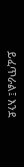ይፈጥራል፤ እንደ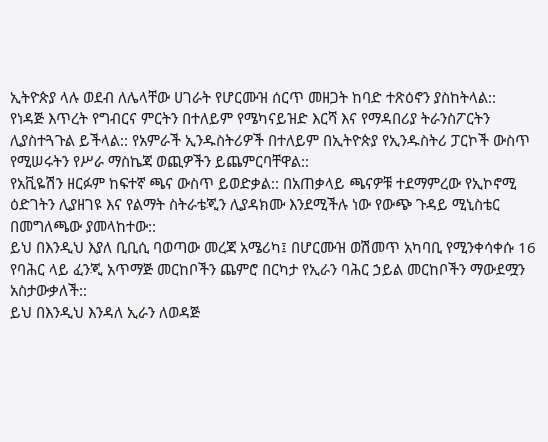ኢትዮጵያ ላሉ ወደብ ለሌላቸው ሀገራት የሆርሙዝ ሰርጥ መዘጋት ከባድ ተጽዕኖን ያስከትላል::
የነዳጅ እጥረት የግብርና ምርትን በተለይም የሜካናይዝድ እርሻ እና የማዳበሪያ ትራንስፖርትን ሊያስተጓጉል ይችላል:: የአምራች ኢንዱስትሪዎች በተለይም በኢትዮጵያ የኢንዱስትሪ ፓርኮች ውስጥ የሚሠሩትን የሥራ ማስኬጃ ወጪዎችን ይጨምርባቸዋል::
የአቪዬሽን ዘርፉም ከፍተኛ ጫና ውስጥ ይወድቃል:: በአጠቃላይ ጫናዎቹ ተደማምረው የኢኮኖሚ ዕድገትን ሊያዘገዩ እና የልማት ስትራቴጂን ሊያዳክሙ እንደሚችሉ ነው የውጭ ጉዳይ ሚኒስቴር በመግለጫው ያመላከተው::
ይህ በእንዲህ እያለ ቢቢሲ ባወጣው መረጃ አሜሪካ፤ በሆርሙዝ ወሽመጥ አካባቢ የሚንቀሳቀሱ 16 የባሕር ላይ ፈንጂ አጥማጅ መርከቦችን ጨምሮ በርካታ የኢራን ባሕር ኃይል መርከቦችን ማውደሟን አስታውቃለች::
ይህ በእንዲህ እንዳለ ኢራን ለወዳጅ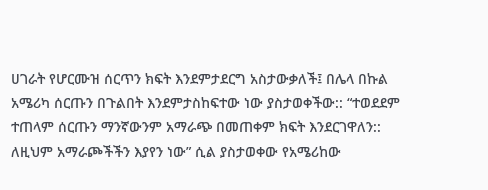ሀገራት የሆርሙዝ ሰርጥን ክፍት እንደምታደርግ አስታውቃለች፤ በሌላ በኩል አሜሪካ ሰርጡን በጉልበት እንደምታስከፍተው ነው ያስታወቀችው:: “ተወደደም ተጠላም ሰርጡን ማንኛውንም አማራጭ በመጠቀም ክፍት እንደርገዋለን:: ለዚህም አማራጮችችን እያየን ነው” ሲል ያስታወቀው የአሜሪከው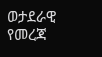ወታደራዊ የመረጃ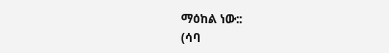ማዕከል ነው::
(ሳባ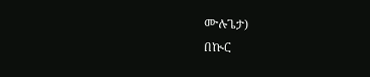ሙሉጌታ)
በኲር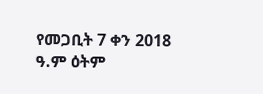የመጋቢት 7 ቀን 2018 ዓ.ም ዕትም